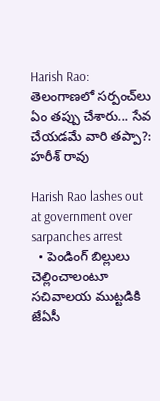Harish Rao: తెలంగాణలో సర్పంచ్‌లు ఏం తప్పు చేశారు... సేవ చేయడమే వారి తప్పా?: హరీశ్ రావు

Harish Rao lashes out at government over sarpanches arrest
  • పెండింగ్ బిల్లులు చెల్లించాలంటూ సచివాలయ ముట్టడికి జేఏసీ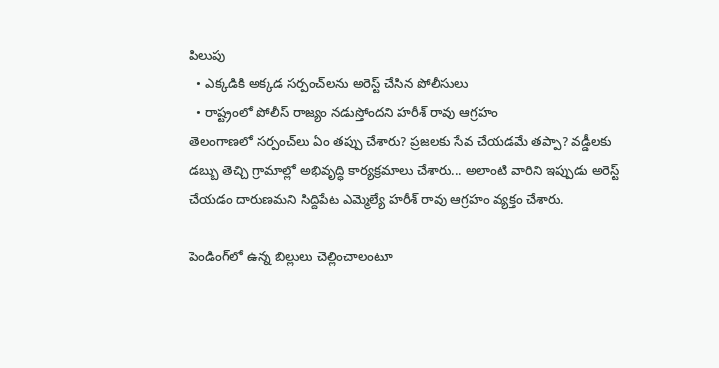పిలుపు
  • ఎక్కడికి అక్కడ సర్పంచ్‌లను అరెస్ట్ చేసిన పోలీసులు
  • రాష్ట్రంలో పోలీస్ రాజ్యం నడుస్తోందని హరీశ్ రావు ఆగ్రహం
తెలంగాణలో సర్పంచ్‌లు ఏం తప్పు చేశారు? ప్రజలకు సేవ చేయడమే తప్పా? వడ్డీలకు డబ్బు తెచ్చి గ్రామాల్లో అభివృద్ధి కార్యక్రమాలు చేశారు... అలాంటి వారిని ఇప్పుడు అరెస్ట్ చేయడం దారుణమని సిద్దిపేట ఎమ్మెల్యే హరీశ్ రావు ఆగ్రహం వ్యక్తం చేశారు.

పెండింగ్‌లో ఉన్న బిల్లులు చెల్లించాలంటూ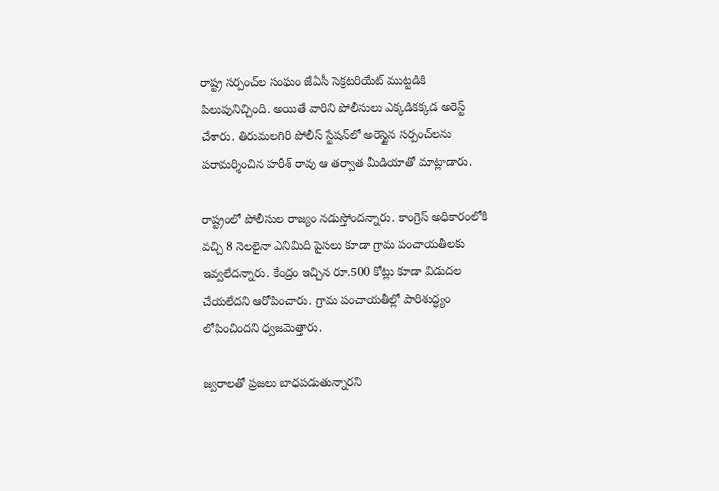రాష్ట్ర సర్పంచ్‌ల సంఘం జేఏసీ సెక్రటరియేట్ ముట్టడికి పిలుపునిచ్చింది. అయితే వారిని పోలీసులు ఎక్కడికక్కడ అరెస్ట్ చేశారు. తిరుమలగిరి పోలీస్ స్టేషన్‌లో అరెస్టైన సర్పంచ్‌లను పరామర్శించిన హరీశ్ రావు ఆ తర్వాత మీడియాతో మాట్లాడారు.

రాష్ట్రంలో పోలీసుల రాజ్యం నడుస్తోందన్నారు. కాంగ్రెస్ అధికారంలోకి వచ్చి 8 నెలలైనా ఎనిమిది పైసలు కూడా గ్రామ పంచాయతీలకు ఇవ్వలేదన్నారు. కేంద్రం ఇచ్చిన రూ.500 కోట్లు కూడా విడుదల చేయలేదని ఆరోపించారు. గ్రామ పంచాయతీల్లో పారిశుద్ధ్యం లోపించిందని ధ్వజమెత్తారు.

జ్వరాలతో ప్రజలు బాధపడుతున్నారని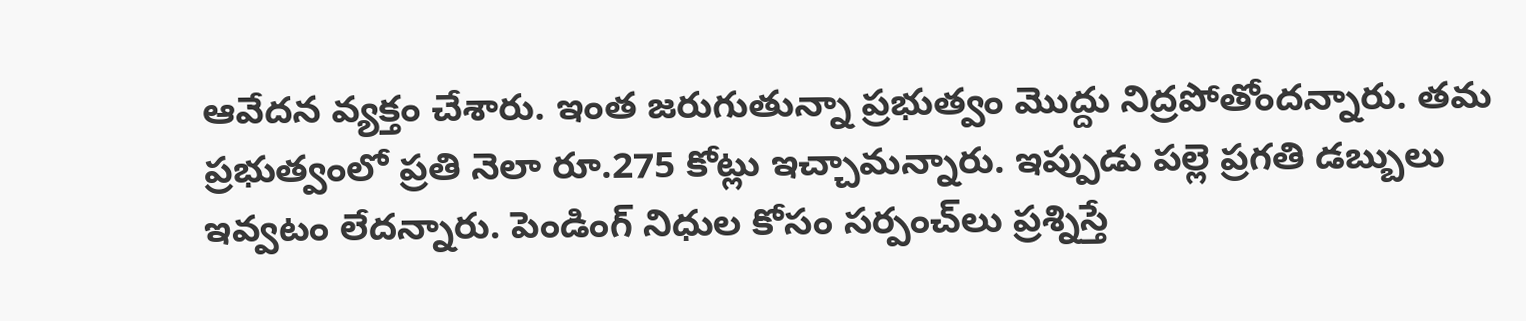ఆవేదన వ్యక్తం చేశారు. ఇంత జరుగుతున్నా ప్రభుత్వం మొద్దు నిద్రపోతోందన్నారు. తమ ప్రభుత్వంలో ప్రతి నెలా రూ.275 కోట్లు ఇచ్చామన్నారు. ఇప్పుడు పల్లె ప్రగతి డబ్బులు ఇవ్వటం లేదన్నారు. పెండింగ్ నిధుల కోసం సర్పంచ్‌లు ప్రశ్నిస్తే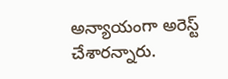అన్యాయంగా అరెస్ట్ చేశారన్నారు.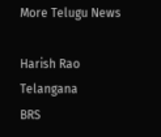More Telugu News

Harish Rao
Telangana
BRS